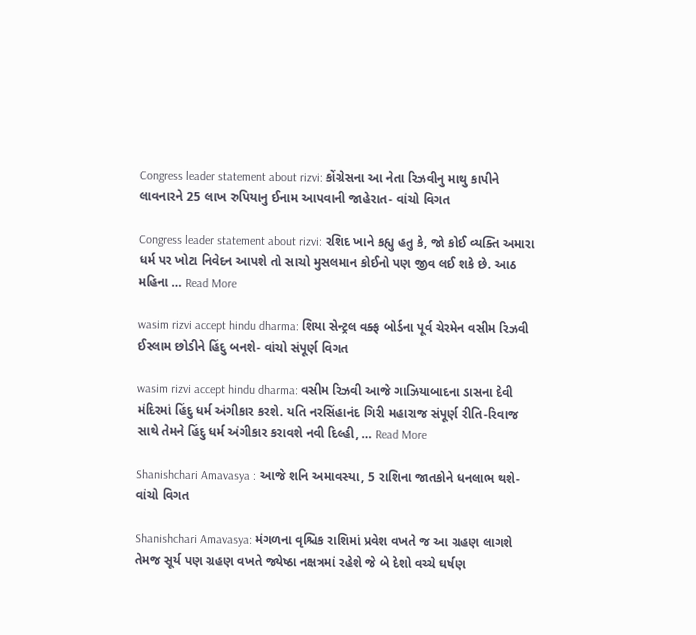Congress leader statement about rizvi: કોંગ્રેસના આ નેતા રિઝવીનુ માથુ કાપીને લાવનારને 25 લાખ રુપિયાનુ ઈનામ આપવાની જાહેરાત- વાંચો વિગત

Congress leader statement about rizvi: રશિદ ખાને કહ્યુ હતુ કે, જો કોઈ વ્યક્તિ અમારા ધર્મ પર ખોટા નિવેદન આપશે તો સાચો મુસલમાન કોઈનો પણ જીવ લઈ શકે છે. આઠ મહિના … Read More

wasim rizvi accept hindu dharma: શિયા સેન્ટ્રલ વક્ફ બોર્ડના પૂર્વ ચેરમેન વસીમ રિઝવી ઈસ્લામ છોડીને હિંદુ બનશે- વાંચો સંપૂર્ણ વિગત

wasim rizvi accept hindu dharma: વસીમ રિઝવી આજે ગાઝિયાબાદના ડાસના દેવી મંદિરમાં હિંદુ ધર્મ અંગીકાર કરશે. યતિ નરસિંહાનંદ ગિરી મહારાજ સંપૂર્ણ રીતિ-રિવાજ સાથે તેમને હિંદુ ધર્મ અંગીકાર કરાવશે નવી દિલ્હી, … Read More

Shanishchari Amavasya : આજે શનિ અમાવસ્યા, 5 રાશિના જાતકોને ધનલાભ થશે- વાંચો વિગત

Shanishchari Amavasya: મંગળના વૃશ્ચિક રાશિમાં પ્રવેશ વખતે જ આ ગ્રહણ લાગશે તેમજ સૂર્ય પણ ગ્રહણ વખતે જ્યેષ્ઠા નક્ષત્રમાં રહેશે જે બે દેશો વચ્ચે ઘર્ષણ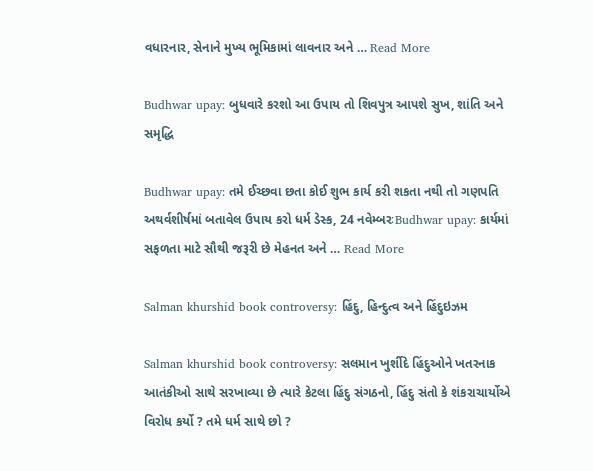વધારનાર, સેનાને મુખ્ય ભૂમિકામાં લાવનાર અને … Read More

Budhwar upay: બુધવારે કરશો આ ઉપાય તો શિવપુત્ર આપશે સુખ, શાંતિ અને સમૃદ્ધિ

Budhwar upay: તમે ઈચ્છવા છતા કોઈ શુભ કાર્ય કરી શકતા નથી તો ગણપતિ અથર્વશીર્ષમાં બતાવેલ ઉપાય કરો ધર્મ ડેસ્ક, 24 નવેમ્બરઃBudhwar upay: કાર્યમાં સફળતા માટે સૌથી જરૂરી છે મેહનત અને … Read More

Salman khurshid book controversy: હિંદુ, હિન્દુત્વ અને હિંદુઇઝમ

Salman khurshid book controversy: સલમાન ખુર્શીદે હિંદુઓને ખતરનાક આતંકીઓ સાથે સરખાવ્યા છે ત્યારે કેટલા હિંદુ સંગઠનો, હિંદુ સંતો કે શંકરાચાર્યોએ વિરોધ કર્યો ? તમે ધર્મ સાથે છો ?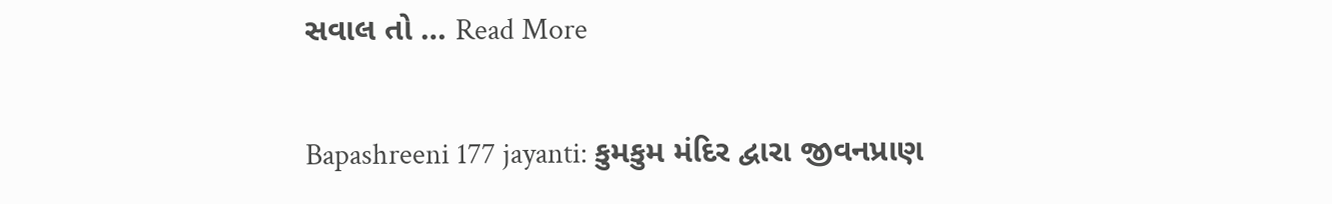સવાલ તો … Read More

Bapashreeni 177 jayanti: કુમકુમ મંદિર દ્વારા જીવનપ્રાણ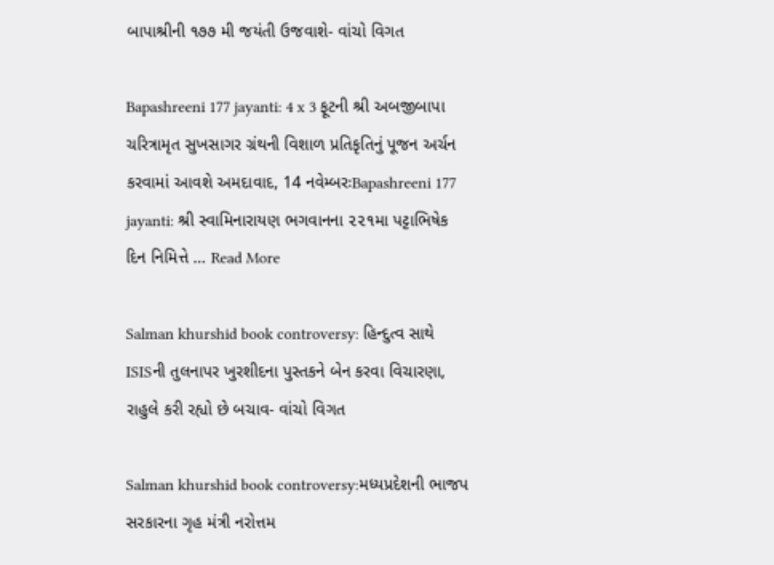બાપાશ્રીની ૧૭૭ મી જયંતી ઉજવાશે- વાંચો વિગત

Bapashreeni 177 jayanti: 4 x 3 ફૂટની શ્રી અબજીબાપા ચરિત્રામૃત સુખસાગર ગ્રંથની વિશાળ પ્રતિકૃતિનું પૂજન અર્ચન કરવામાં આવશે અમદાવાદ, 14 નવેમ્બરઃBapashreeni 177 jayanti: શ્રી સ્વામિનારાયણ ભગવાનના ૨૨૧મા પટ્ટાભિષેક દિન નિમિત્તે … Read More

Salman khurshid book controversy: હિન્દુત્વ સાથે ISISની તુલનાપર ખુરશીદના પુસ્તકને બેન કરવા વિચારણા, રાહુલે કરી રહ્યો છે બચાવ- વાંચો વિગત

Salman khurshid book controversy:મધ્યપ્રદેશની ભાજપ સરકારના ગૃહ મંત્રી નરોત્તમ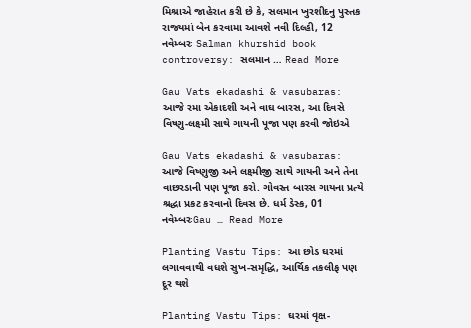મિશ્રાએ જાહેરાત કરી છે કે, સલમાન ખુરશીદનુ પુસ્તક રાજ્યમાં બેન કરવામા આવશે નવી દિલ્હી, 12 નવેમ્બરઃ Salman khurshid book controversy: સલમાન … Read More

Gau Vats ekadashi & vasubaras: આજે રમા એકાદશી અને વાઘ બારસ, આ દિવસે વિષ્ણુ-લક્ષ્મી સાથે ગાયની પૂજા પણ કરવી જોઇએ

Gau Vats ekadashi & vasubaras: આજે વિષ્ણુજી અને લક્ષ્મીજી સાથે ગાયની અને તેના વાછરડાની પણ પૂજા કરો. ગોવસ્ત બારસ ગાયના પ્રત્યે શ્રદ્ધા પ્રકટ કરવાનો દિવસ છે. ધર્મ ડેસ્ક, 01 નવેમ્બરઃGau … Read More

Planting Vastu Tips: આ છોડ ઘરમાં લગાવવાથી વધશે સુખ-સમૃદ્ધિ, આર્થિક તકલીફ પણ દૂર થશે

Planting Vastu Tips: ઘરમાં વૃક્ષ-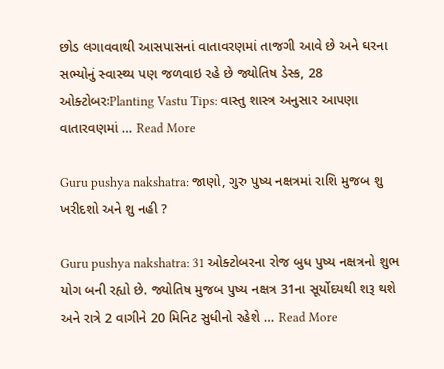છોડ લગાવવાથી આસપાસનાં વાતાવરણમાં તાજગી આવે છે અને ઘરના સભ્યોનું સ્વાસ્થ્ય પણ જળવાઇ રહે છે જ્યોતિષ ડેસ્ક, 28 ઓક્ટોબરઃPlanting Vastu Tips: વાસ્તુ શાસ્ત્ર અનુસાર આપણા વાતારવણમાં … Read More

Guru pushya nakshatra: જાણો, ગુરુ પુષ્ય નક્ષત્રમાં રાશિ મુજબ શુ ખરીદશો અને શુ નહી ?

Guru pushya nakshatra: 31 ઓક્ટોબરના રોજ બુધ પુષ્ય નક્ષત્રનો શુભ યોગ બની રહ્યો છે. જ્યોતિષ મુજબ પુષ્ય નક્ષત્ર 31ના સૂર્યોદયથી શરૂ થશે અને રાત્રે 2 વાગીને 20 મિનિટ સુધીનો રહેશે … Read More